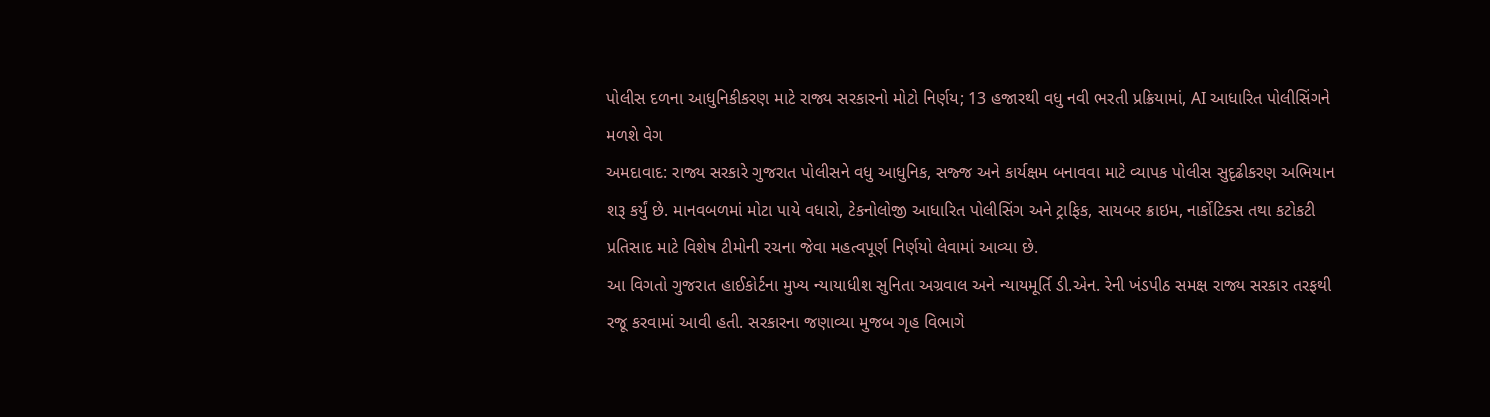પોલીસ દળના આધુનિકીકરણ માટે રાજ્ય સરકારનો મોટો નિર્ણય; 13 હજારથી વધુ નવી ભરતી પ્રક્રિયામાં, AI આધારિત પોલીસિંગને મળશે વેગ
અમદાવાદ: રાજ્ય સરકારે ગુજરાત પોલીસને વધુ આધુનિક, સજ્જ અને કાર્યક્ષમ બનાવવા માટે વ્યાપક પોલીસ સુદૃઢીકરણ અભિયાન શરૂ કર્યું છે. માનવબળમાં મોટા પાયે વધારો, ટેકનોલોજી આધારિત પોલીસિંગ અને ટ્રાફિક, સાયબર ક્રાઇમ, નાર્કોટિક્સ તથા કટોકટી પ્રતિસાદ માટે વિશેષ ટીમોની રચના જેવા મહત્વપૂર્ણ નિર્ણયો લેવામાં આવ્યા છે.
આ વિગતો ગુજરાત હાઈકોર્ટના મુખ્ય ન્યાયાધીશ સુનિતા અગ્રવાલ અને ન્યાયમૂર્તિ ડી.એન. રેની ખંડપીઠ સમક્ષ રાજ્ય સરકાર તરફથી રજૂ કરવામાં આવી હતી. સરકારના જણાવ્યા મુજબ ગૃહ વિભાગે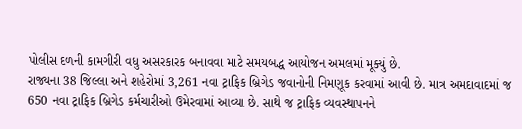પોલીસ દળની કામગીરી વધુ અસરકારક બનાવવા માટે સમયબદ્ધ આયોજન અમલમાં મૂક્યું છે.
રાજ્યના 38 જિલ્લા અને શહેરોમાં 3,261 નવા ટ્રાફિક બ્રિગેડ જવાનોની નિમણૂક કરવામાં આવી છે. માત્ર અમદાવાદમાં જ 650 નવા ટ્રાફિક બ્રિગેડ કર્મચારીઓ ઉમેરવામાં આવ્યા છે. સાથે જ ટ્રાફિક વ્યવસ્થાપનને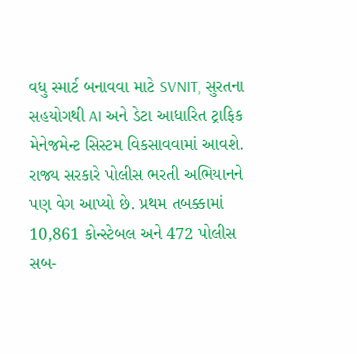વધુ સ્માર્ટ બનાવવા માટે SVNIT, સુરતના સહયોગથી AI અને ડેટા આધારિત ટ્રાફિક મેનેજમેન્ટ સિસ્ટમ વિકસાવવામાં આવશે.
રાજ્ય સરકારે પોલીસ ભરતી અભિયાનને પણ વેગ આપ્યો છે. પ્રથમ તબક્કામાં 10,861 કોન્સ્ટેબલ અને 472 પોલીસ સબ-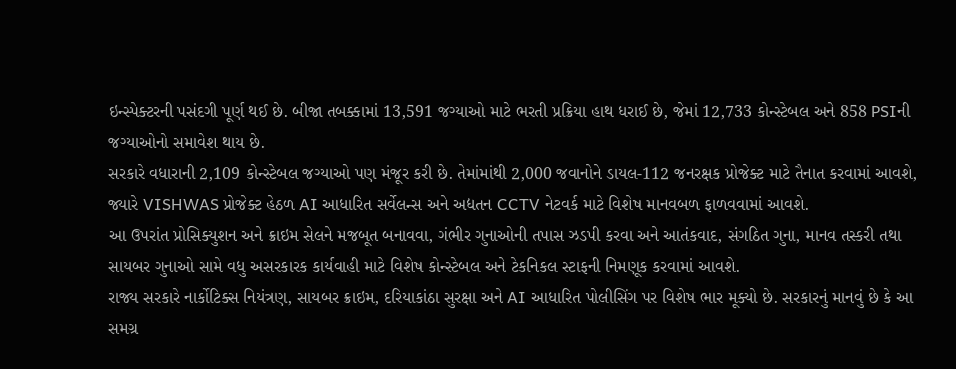ઇન્સ્પેક્ટરની પસંદગી પૂર્ણ થઈ છે. બીજા તબક્કામાં 13,591 જગ્યાઓ માટે ભરતી પ્રક્રિયા હાથ ધરાઈ છે, જેમાં 12,733 કોન્સ્ટેબલ અને 858 PSIની જગ્યાઓનો સમાવેશ થાય છે.
સરકારે વધારાની 2,109 કોન્સ્ટેબલ જગ્યાઓ પણ મંજૂર કરી છે. તેમાંમાંથી 2,000 જવાનોને ડાયલ-112 જનરક્ષક પ્રોજેક્ટ માટે તૈનાત કરવામાં આવશે, જ્યારે VISHWAS પ્રોજેક્ટ હેઠળ AI આધારિત સર્વેલન્સ અને અદ્યતન CCTV નેટવર્ક માટે વિશેષ માનવબળ ફાળવવામાં આવશે.
આ ઉપરાંત પ્રોસિક્યુશન અને ક્રાઇમ સેલને મજબૂત બનાવવા, ગંભીર ગુનાઓની તપાસ ઝડપી કરવા અને આતંકવાદ, સંગઠિત ગુના, માનવ તસ્કરી તથા સાયબર ગુનાઓ સામે વધુ અસરકારક કાર્યવાહી માટે વિશેષ કોન્સ્ટેબલ અને ટેકનિકલ સ્ટાફની નિમણૂક કરવામાં આવશે.
રાજ્ય સરકારે નાર્કોટિક્સ નિયંત્રણ, સાયબર ક્રાઇમ, દરિયાકાંઠા સુરક્ષા અને AI આધારિત પોલીસિંગ પર વિશેષ ભાર મૂક્યો છે. સરકારનું માનવું છે કે આ સમગ્ર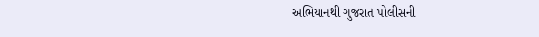અભિયાનથી ગુજરાત પોલીસની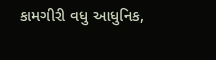કામગીરી વધુ આધુનિક,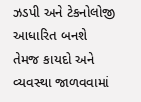ઝડપી અને ટેકનોલોજી આધારિત બનશે તેમજ કાયદો અને વ્યવસ્થા જાળવવામાં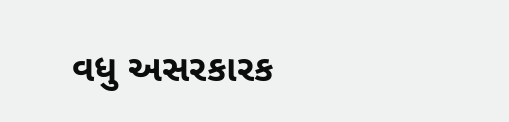વધુ અસરકારક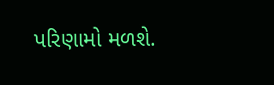પરિણામો મળશે.